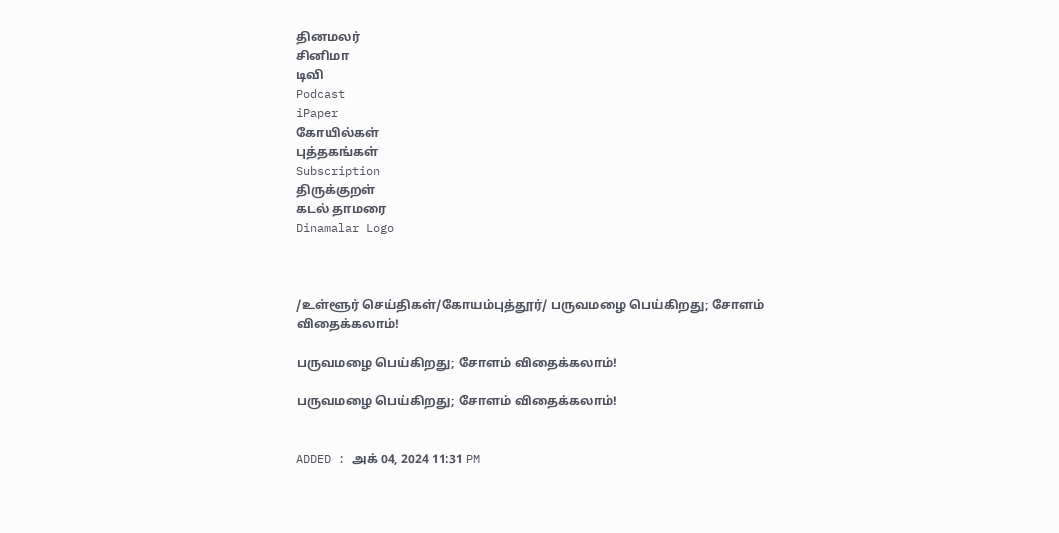தினமலர்
சினிமா
டிவி
Podcast
iPaper
கோயில்கள்
புத்தகங்கள்
Subscription
திருக்குறள்
கடல் தாமரை
Dinamalar Logo



/உள்ளூர் செய்திகள்/கோயம்புத்தூர்/ பருவமழை பெய்கிறது; சோளம் விதைக்கலாம்!

பருவமழை பெய்கிறது; சோளம் விதைக்கலாம்!

பருவமழை பெய்கிறது; சோளம் விதைக்கலாம்!


ADDED : அக் 04, 2024 11:31 PM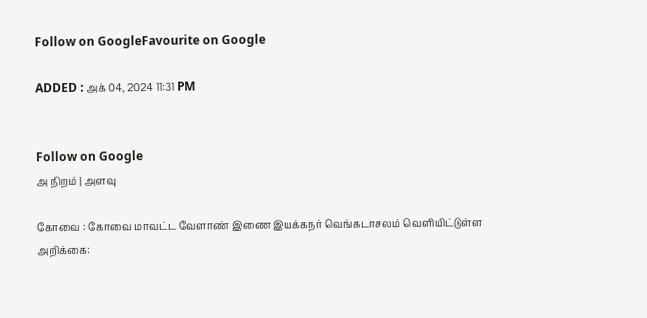Follow on GoogleFavourite on Google

ADDED : அக் 04, 2024 11:31 PM


Follow on Google
அ நிறம் | அளவு

கோவை : கோவை மாவட்ட வேளாண் இணை இயக்கநர் வெங்கடாசலம் வெளியிட்டுள்ள அறிக்கை: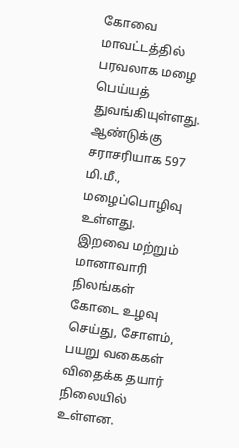கோவை மாவட்டத்தில் பரவலாக மழை பெய்யத் துவங்கியுள்ளது. ஆண்டுக்கு சராசரியாக 597 மி.மீ., மழைப்பொழிவு உள்ளது. இறவை மற்றும் மானாவாரி நிலங்கள் கோடை உழவு செய்து, சோளம், பயறு வகைகள் விதைக்க தயார் நிலையில் உள்ளன.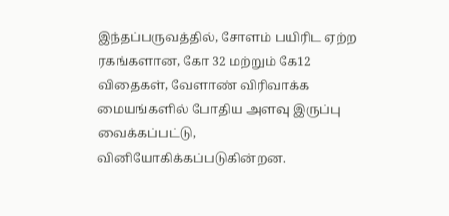இந்தப்பருவத்தில், சோளம் பயிரிட ஏற்ற ரகங்களான, கோ 32 மற்றும் கே12 விதைகள், வேளாண் விரிவாக்க மையங்களில் போதிய அளவு இருப்பு வைக்கப்பட்டு, வினியோகிக்கப்படுகின்றன.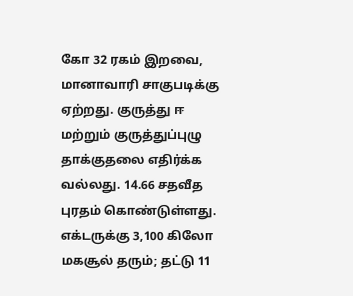கோ 32 ரகம் இறவை, மானாவாரி சாகுபடிக்கு ஏற்றது. குருத்து ஈ மற்றும் குருத்துப்புழு தாக்குதலை எதிர்க்க வல்லது. 14.66 சதவீத புரதம் கொண்டுள்ளது. எக்டருக்கு 3,100 கிலோ மகசூல் தரும்; தட்டு 11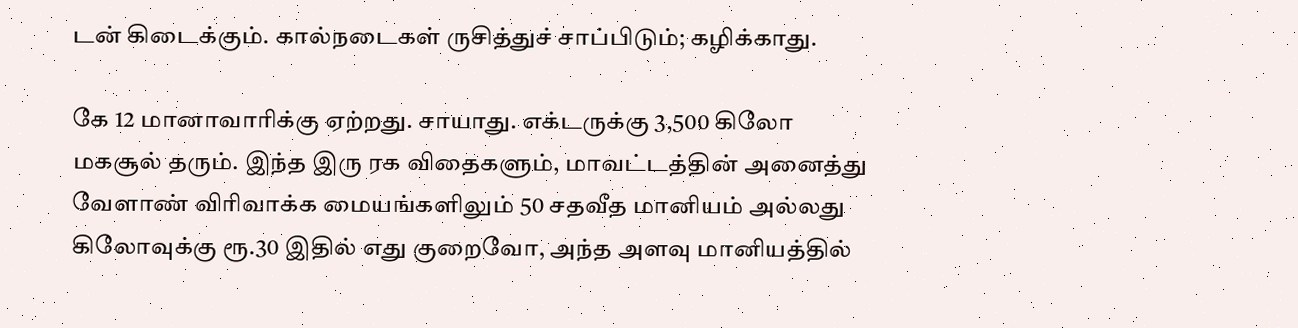டன் கிடைக்கும். கால்நடைகள் ருசித்துச் சாப்பிடும்; கழிக்காது.

கே 12 மானாவாரிக்கு ஏற்றது. சாயாது. எக்டருக்கு 3,500 கிலோ மகசூல் தரும். இந்த இரு ரக விதைகளும், மாவட்டத்தின் அனைத்து வேளாண் விரிவாக்க மையங்களிலும் 50 சதவீத மானியம் அல்லது கிலோவுக்கு ரூ.30 இதில் எது குறைவோ, அந்த அளவு மானியத்தில்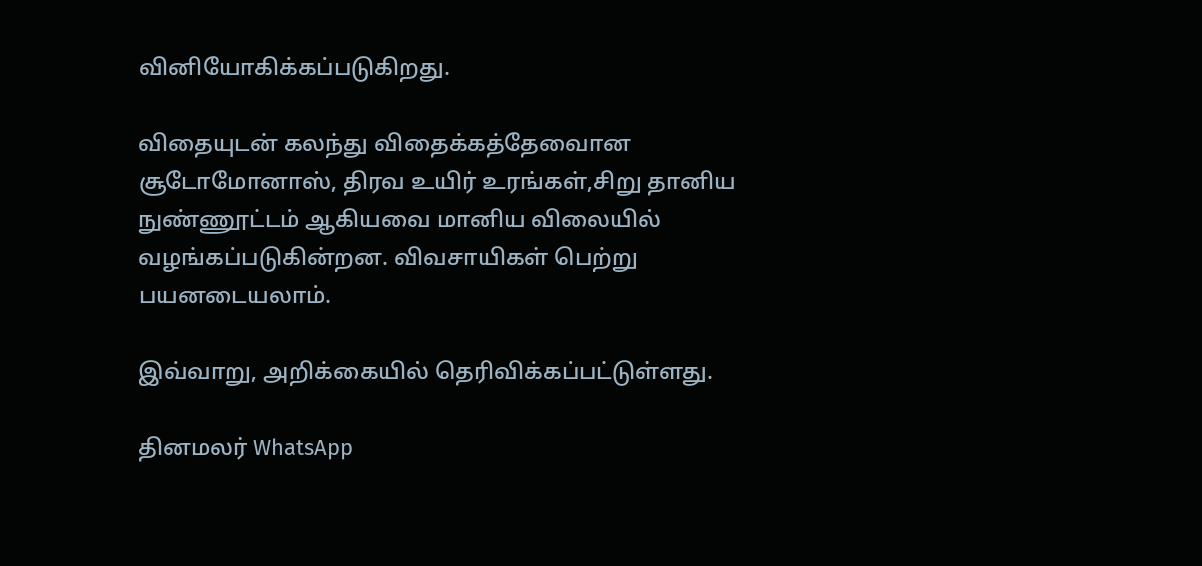வினியோகிக்கப்படுகிறது.

விதையுடன் கலந்து விதைக்கத்தேவைான சூடோமோனாஸ், திரவ உயிர் உரங்கள்,சிறு தானிய நுண்ணூட்டம் ஆகியவை மானிய விலையில் வழங்கப்படுகின்றன. விவசாயிகள் பெற்று பயனடையலாம்.

இவ்வாறு, அறிக்கையில் தெரிவிக்கப்பட்டுள்ளது.

தினமலர் WhatsApp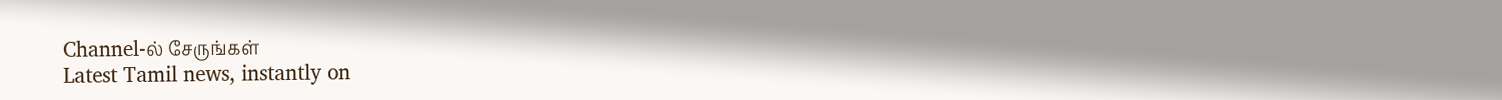Channel-ல் சேருங்கள்
Latest Tamil news, instantly on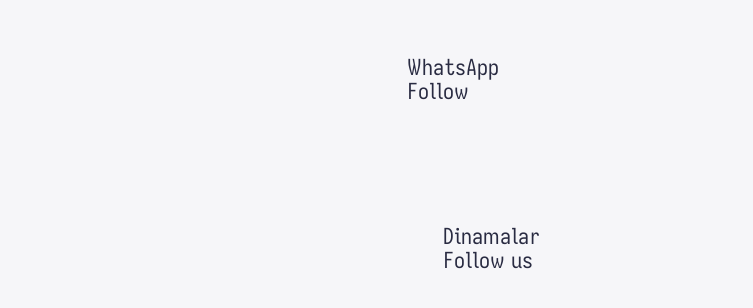WhatsApp
Follow





      Dinamalar
      Follow us